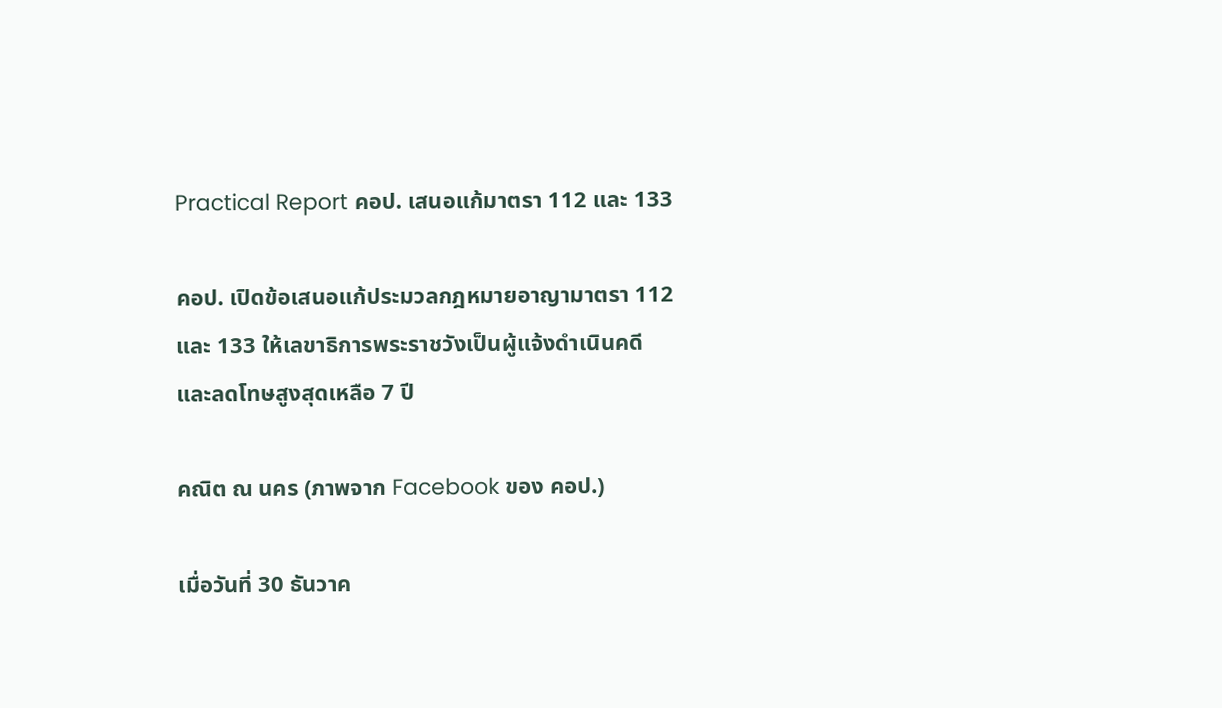Practical Report คอป. เสนอแก้มาตรา 112 และ 133

คอป. เปิดข้อเสนอแก้ประมวลกฎหมายอาญามาตรา 112 และ 133 ให้เลขาธิการพระราชวังเป็นผู้แจ้งดำเนินคดี และลดโทษสูงสุดเหลือ 7 ปี

คณิต ณ นคร (ภาพจาก Facebook ของ คอป.)

เมื่อวันที่ 30 ธันวาค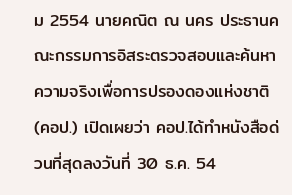ม 2554 นายคณิต ณ นคร ประธานคณะกรรมการอิสระตรวจสอบและค้นหาความจริงเพื่อการปรองดองแห่งชาติ (คอป.) เปิดเผยว่า คอป.ได้ทำหนังสือด่วนที่สุดลงวันที่ 30 ธ.ค. 54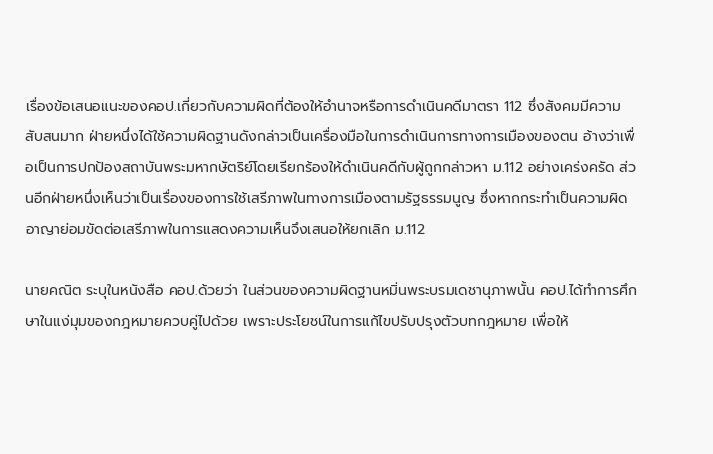เรื่องข้อเสนอแนะของคอป.เกี่ยวกับความผิดที่ต้องให้อำนาจหรือการดำเนินคดีมาตรา 112 ซึ่งสังคมมีความสับสนมาก ฝ่ายหนึ่งได้ใช้ความผิดฐานดังกล่าวเป็นเครื่องมือในการดำเนินการทางการเมืองของตน อ้างว่าเพื่อเป็นการปกป้องสถาบันพระมหากษัตริย์โดยเรียกร้องให้ดำเนินคดีกับผู้ถูกกล่าวหา ม.112 อย่างเคร่งครัด ส่วนอีกฝ่ายหนึ่งเห็นว่าเป็นเรื่องของการใช้เสรีภาพในทางการเมืองตามรัฐธรรมนูญ ซึ่งหากกระทำเป็นความผิดอาญาย่อมขัดต่อเสรีภาพในการแสดงความเห็นจึงเสนอให้ยกเลิก ม.112

นายคณิต ระบุในหนังสือ คอป.ด้วยว่า ในส่วนของความผิดฐานหมิ่นพระบรมเดชานุภาพนั้น คอป.ได้ทำการศึกษาในแง่มุมของกฎหมายควบคู่ไปด้วย เพราะประโยชน์ในการแก้ไขปรับปรุงตัวบทกฎหมาย เพื่อให้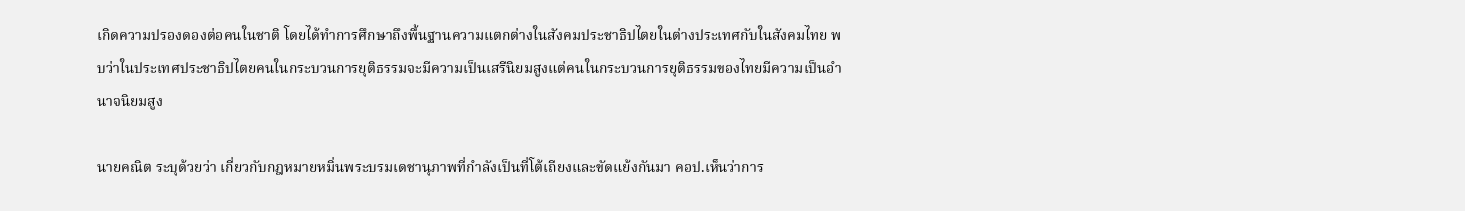เกิดความปรองดองต่อคนในชาติ โดยได้ทำการศึกษาถึงพื้นฐานความแตกต่างในสังคมประชาธิปไตยในต่างประเทศกับในสังคมไทย พบว่าในประเทศประชาธิปไตยคนในกระบวนการยุติธรรมจะมีความเป็นเสรีนิยมสูงแต่คนในกระบวนการยุติธรรมของไทยมีความเป็นอำนาจนิยมสูง

นายคณิต ระบุด้วยว่า เกี่ยวกับกฎหมายหมิ่นพระบรมเดชานุภาพที่กำลังเป็นที่โต้เถียงและขัดแย้งกันมา คอป.เห็นว่าการ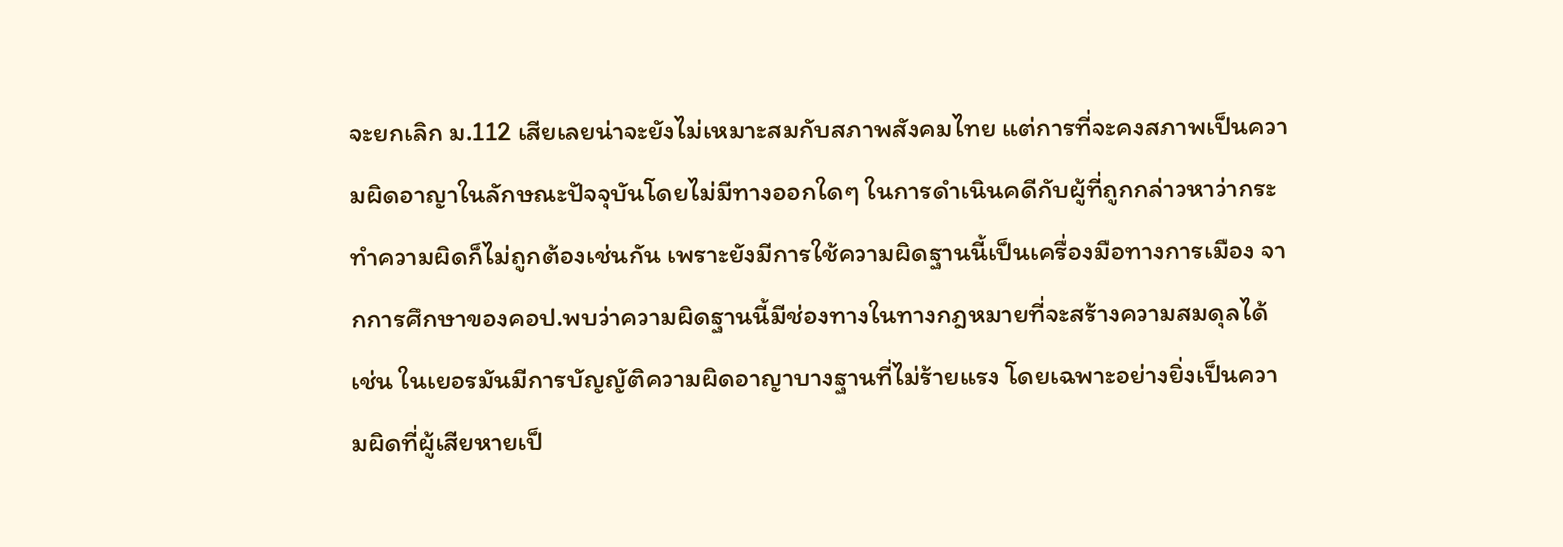จะยกเลิก ม.112 เสียเลยน่าจะยังไม่เหมาะสมกับสภาพสังคมไทย แต่การที่จะคงสภาพเป็นความผิดอาญาในลักษณะปัจจุบันโดยไม่มีทางออกใดๆ ในการดำเนินคดีกับผู้ที่ถูกกล่าวหาว่ากระทำความผิดก็ไม่ถูกต้องเช่นกัน เพราะยังมีการใช้ความผิดฐานนี้เป็นเครื่องมือทางการเมือง จากการศึกษาของคอป.พบว่าความผิดฐานนี้มีช่องทางในทางกฎหมายที่จะสร้างความสมดุลได้ เช่น ในเยอรมันมีการบัญญัติความผิดอาญาบางฐานที่ไม่ร้ายแรง โดยเฉพาะอย่างยิ่งเป็นความผิดที่ผู้เสียหายเป็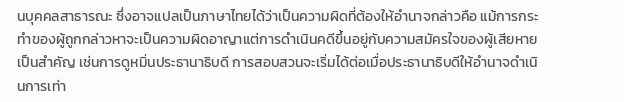นบุคคลสาธารณะ ซึ่งอาจแปลเป็นภาษาไทยได้ว่าเป็นความผิดที่ต้องให้อำนาจกล่าวคือ แม้การกระทำของผู้ถูกกล่าวหาจะเป็นความผิดอาญาแต่การดำเนินคดีขึ้นอยู่กับความสมัครใจของผู้เสียหายเป็นสำคัญ เช่นการดูหมิ่นประธานาธิบดี การสอบสวนจะเริ่มได้ต่อเมื่อประธานาธิบดีให้อำนาจดำเนินการเท่า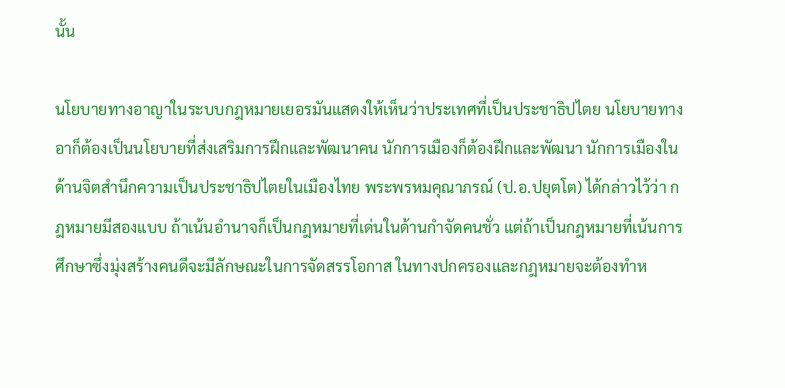นั้น

นโยบายทางอาญาในระบบกฎหมายเยอรมันแสดงให้เห็นว่าประเทศที่เป็นประชาธิปไตย นโยบายทางอาก็ต้องเป็นนโยบายที่ส่งเสริมการฝึกและพัฒนาคน นักการเมืองก็ต้องฝึกและพัฒนา นักการเมืองในด้านจิตสำนึกความเป็นประชาธิปไตยในเมืองไทย พระพรหมคุณาภรณ์ (ป.อ.ปยุตโต) ได้กล่าวไว้ว่า กฎหมายมีสองแบบ ถ้าเน้นอำนาจก็เป็นกฎหมายที่เด่นในด้านกำจัดคนชั่ว แต่ถ้าเป็นกฎหมายที่เน้นการศึกษาซึ่งมุ่งสร้างคนดีจะมีลักษณะในการจัดสรรโอกาส ในทางปกครองและกฎหมายจะต้องทำห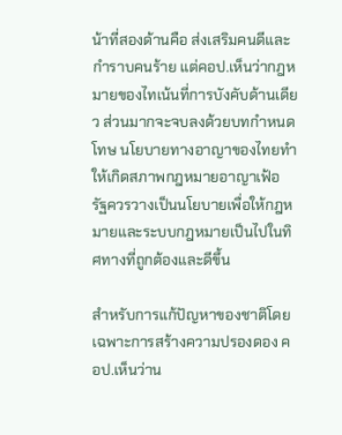น้าที่สองด้านคือ ส่งเสริมคนดีและกำราบคนร้าย แต่คอป.เห็นว่ากฎหมายของไทเน้นที่การบังคับด้านเดียว ส่วนมากจะจบลงด้วยบทกำหนดโทษ นโยบายทางอาญาของไทยทำให้เกิดสภาพกฎหมายอาญาเฟ้อ รัฐควรวางเป็นนโยบายเพื่อให้กฎหมายและระบบกฎหมายเป็นไปในทิศทางที่ถูกต้องและดีขึ้น

สำหรับการแก้ปัญหาของชาติโดยเฉพาะการสร้างความปรองดอง คอป.เห็นว่าน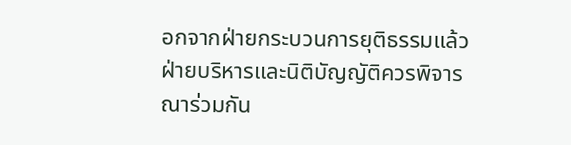อกจากฝ่ายกระบวนการยุติธรรมแล้ว ฝ่ายบริหารและนิติบัญญัติควรพิจารณาร่วมกัน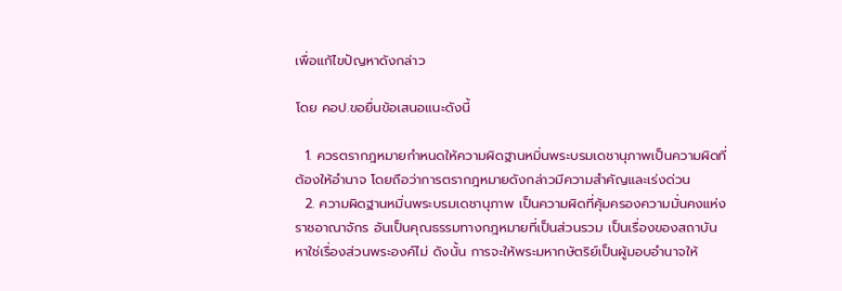เพื่อแก้ไขปัญหาดังกล่าว

โดย คอป.ขอยื่นข้อเสนอแนะดังนี้

  1. ควรตรากฎหมายกำหนดให้ความผิดฐานหมิ่นพระบรมเดชานุภาพเป็นความผิดที่ต้องให้อำนาจ โดยถือว่าการตรากฎหมายดังกล่าวมีความสำคัญและเร่งด่วน
  2. ความผิดฐานหมิ่นพระบรมเดชานุภาพ เป็นความผิดที่คุ้มครองความมั่นคงแห่งราชอาณาจักร อันเป็นคุณธรรมทางกฎหมายที่เป็นส่วนรวม เป็นเรื่องของสถาบัน หาใช่เรื่องส่วนพระองค์ไม่ ดังนั้น การจะให้พระมหากษัตริย์เป็นผู้มอบอำนาจให้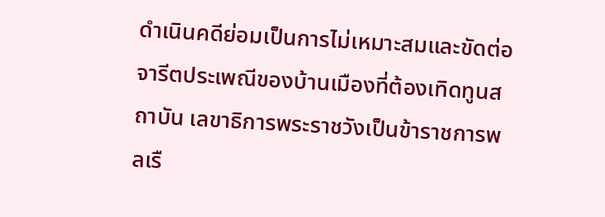ดำเนินคดีย่อมเป็นการไม่เหมาะสมและขัดต่อจารีตประเพณีของบ้านเมืองที่ต้องเทิดทูนสถาบัน เลขาธิการพระราชวังเป็นข้าราชการพลเรื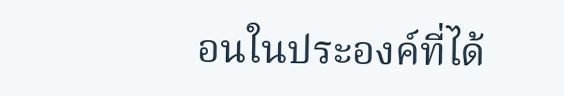อนในประองค์ที่ได้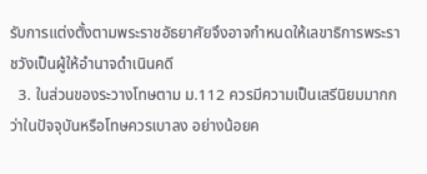รับการแต่งตั้งตามพระราชอัธยาศัยจึงอาจกำหนดให้เลขาธิการพระราชวังเป็นผู้ให้อำนาจดำเนินคดี
  3. ในส่วนของระวางโทษตาม ม.112 ควรมีความเป็นเสรีนิยมมากกว่าในปัจจุบันหรือโทษควรเบาลง อย่างน้อยค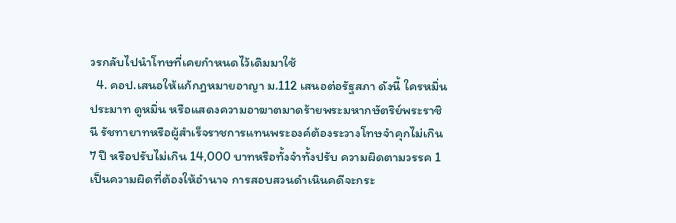วรกลับไปนำโทษที่เคยกำหนดไว้เดิมมาใช้
  4. คอป.เสนอให้แก้กฎหมายอาญา ม.112 เสนอต่อรัฐสภา ดังนี้ ใครหมิ่นประมาท ดูหมิ่น หรือแสดงความอาฆาตมาดร้ายพระมหากษัตริย์พระราชินี รัชทายาทหรือผู้สำเร็จราชการแทนพระองค์ต้องระวางโทษจำคุกไม่เกิน 7 ปี หรือปรับไม่เกิน 14,000 บาทหรือทั้งจำทั้งปรับ ความผิดตามวรรค 1 เป็นความผิดที่ต้องให้อำนาจ การสอบสวนดำเนินคดีจะกระ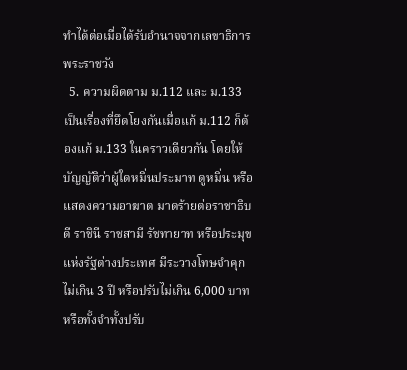ทำได้ต่อเมื่อได้รับอำนาจจากเลขาธิการพระราชวัง
  5. ความผิดตาม ม.112 และ ม.133 เป็นเรื่องที่ยึดโยงกันเมื่อแก้ ม.112 ก็ต้องแก้ ม.133 ในคราวเดียวกัน โดยให้บัญญัติว่าผู้ใดหมิ่นประมาท ดูหมิ่น หรือแสดงความอาฆาต มาดร้ายต่อราชาธิบดี ราชินี ราชสามี รัชทายาท หรือประมุขแห่งรัฐต่างประเทศ มีระวางโทษจำคุกไม่เกิน 3 ปี หรือปรับไม่เกิน 6,000 บาทหรือทั้งจำทั้งปรับ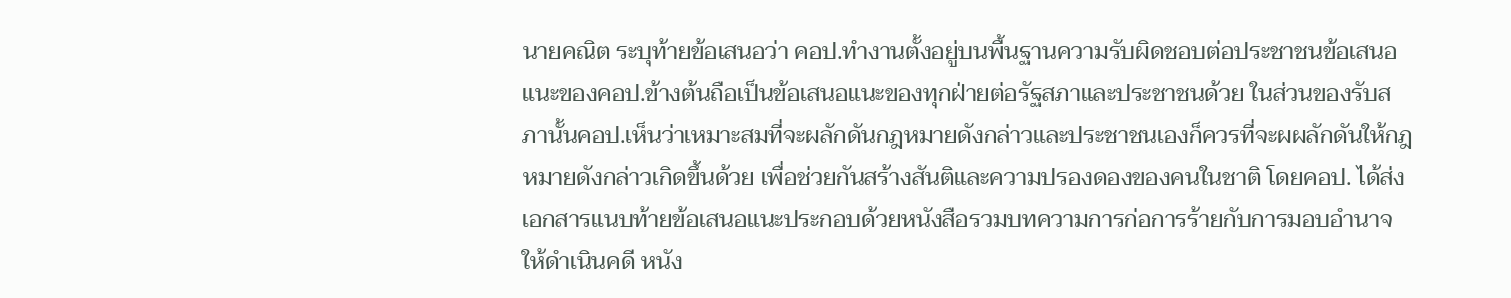นายคณิต ระบุท้ายข้อเสนอว่า คอป.ทำงานตั้งอยู่บนพื้นฐานความรับผิดชอบต่อประชาชนข้อเสนอแนะของคอป.ข้างต้นถือเป็นข้อเสนอแนะของทุกฝ่ายต่อรัฐสภาและประชาชนด้วย ในส่วนของรับสภานั้นคอป.เห็นว่าเหมาะสมที่จะผลักดันกฎหมายดังกล่าวและประชาชนเองก็ควรที่จะผผลักดันให้กฎหมายดังกล่าวเกิดขึ้นด้วย เพื่อช่วยกันสร้างสันติและความปรองดองของคนในชาติ โดยคอป. ได้ส่งเอกสารแนบท้ายข้อเสนอแนะประกอบด้วยหนังสือรวมบทความการก่อการร้ายกับการมอบอำนาจให้ดำเนินคดี หนัง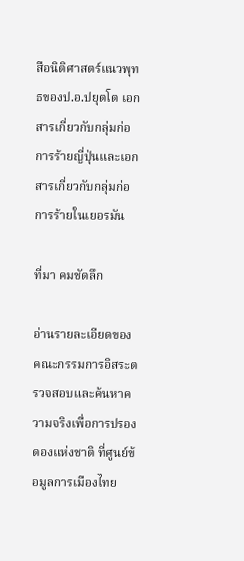สือนิติศาสตร์แนวพุทธของป.อ.ปยุตโต เอกสารเกี่ยวกับกลุ่มก่อการร้ายญี่ปุ่นและเอกสารเกี่ยวกับกลุ่มก่อการร้ายในเยอรมัน

ที่มา คมชัดลึก

อ่านรายละเอียดของ คณะกรรมการอิสระตรวจสอบและค้นหาความจริงเพื่อการปรองดองแห่งชาติ ที่ศูนย์ข้อมูลการเมืองไทย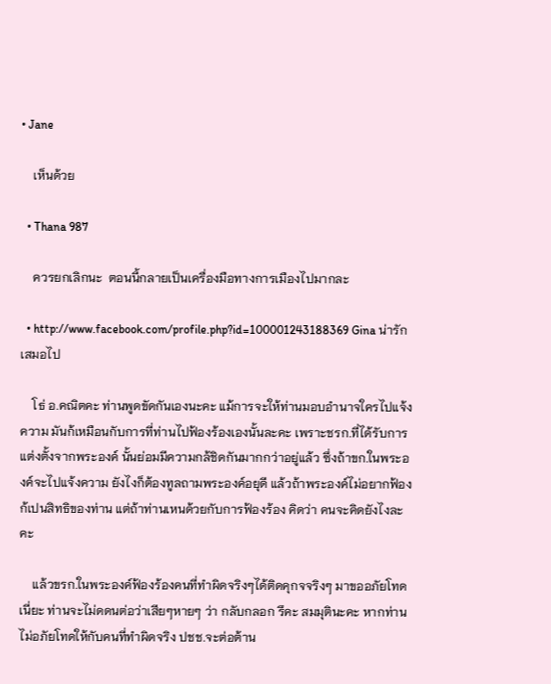• Jane

    เห็นด้วย

  • Thana 987

    ควรยกเลิกนะ  ตอนนี้กลายเป็นเครื่องมือทางการเมืองไปมากละ

  • http://www.facebook.com/profile.php?id=100001243188369 Gina น่ารักเสมอไป

    โธ่ อ.คณิตคะ ท่านพูดขัดกันเองนะคะ แม้การจะให้ท่านมอบอำนาจใครไปแจ้งความ มันก้เหมือนกับการที่ท่านไปฟ้องร้องเองนั้นละคะ เพราะชรก.ที่ได้รับการแต่งตั้งจากพระองค์ นั้นย่อมมีความกล้ชิดกันมากกว่าอยู่แล้ว ซึ่งถ้าขก.ในพระองค์จะไปแจ้งความ ยังไงก็ต้องทูลถามพระองค์อยุดี แล้วถ้าพระองค์ไม่อยากฟ้องก้เปนสิทธิของท่าน แต่ถ้าท่านเหนด้วยกับการฟ้องร้อง คิดว่า คนจะคิดยังไงละคะ

    แล้วขรก.ในพระองค์ฟ้องร้องคนที่ทำผิดจริงๆได้ติดคุกจจริงๆ มาขออภัยโทดเนี่ยะ ท่านจะไม่ดดนต่อว่าเสียๆหายๆ ว่า กลับกลอก รึคะ สมมุตินะคะ หากท่านไม่อภัยโทดให้กับคนที่ทำผิดจริง ปชช.จะต่อต้าน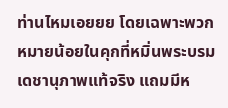ท่านไหมเอยยย โดยเฉพาะพวกหมายน้อยในคุกที่หมิ่นพระบรมเดชานุภาพแท้จริง แถมมีห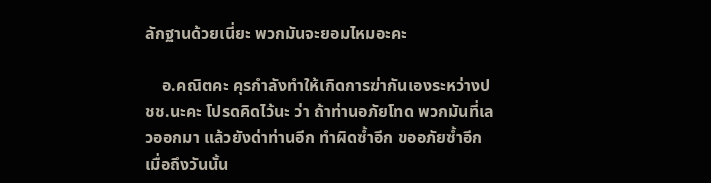ลักฐานด้วยเนี่ยะ พวกมันจะยอมไหมอะคะ

    อ.คณิตคะ คุรกำลังทำให้เกิดการฆ่ากันเองระหว่างปชช.นะคะ โปรดคิดไว้นะ ว่า ถ้าท่านอภัยโทด พวกมันที่เลวออกมา แล้วยังด่าท่านอีก ทำผิดซ้ำอีก ขออภัยซ้ำอีก เมื่อถึงวันนั้น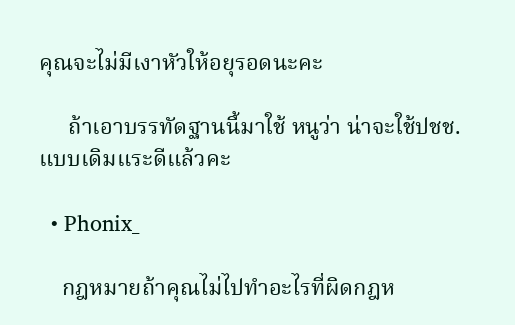คุณจะไม่มีเงาหัวให้อยุรอดนะคะ

     ถ้าเอาบรรทัดฐานนี้มาใช้ หนูว่า น่าจะใช้ปชช.แบบเดิมแระดีแล้วคะ

  • Phonix_

    กฎหมายถ้าคุณไม่ไปทำอะไรที่ผิดกฎห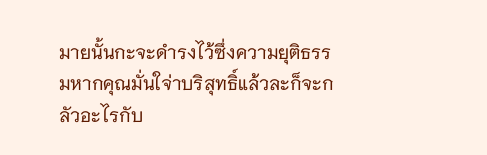มายนั้นกะจะดำรงไว้ซึ่งความยุติธรรมหากคุณมั่นใจ่าบริสุทธิ์แล้วละก็จะกลัวอะไรกับ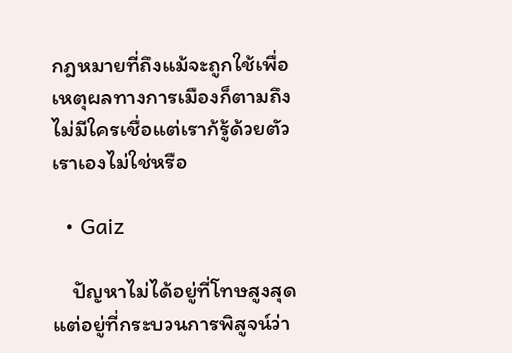กฎหมายที่ถึงแม้จะถูกใช้เพื่อเหตุผลทางการเมืองก็ตามถึงไม่มีใครเชื่อแต่เราก้รู้ด้วยตัวเราเองไม่ใช่หรือ

  • Gaiz

    ปัญหาไม่ได้อยู่ที่โทษสูงสุด แต่อยู่ที่กระบวนการพิสูจน์ว่า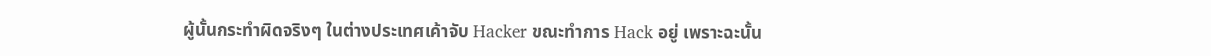ผู้นั้นกระทำผิดจริงๆ ในต่างประเทศเค้าจับ Hacker ขณะทำการ Hack อยู่ เพราะฉะนั้น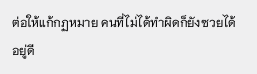ต่อให้แก้กฏหมาย คนที่ไม่ได้ทำผิดก็ยังซวยได้อยู่ดี